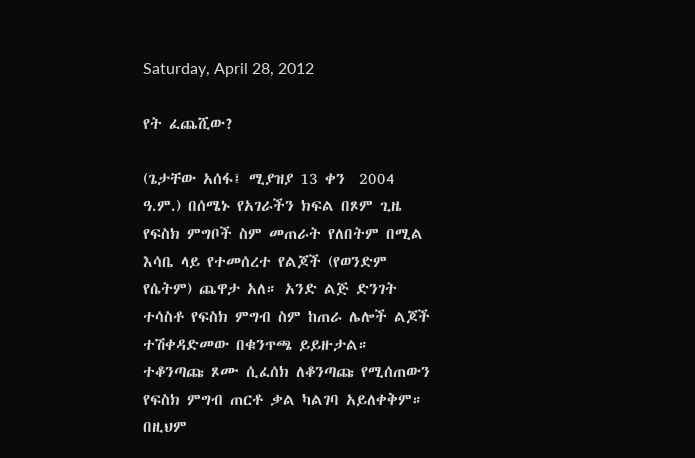Saturday, April 28, 2012

የት ፈጨሺው?

(ጌታቸው አሰፋ፤ ሚያዝያ 13 ቀን  2004 ዓ.ም.) በሰሜኑ የአገራችን ክፍል በጾም ጊዜ የፍስክ ምግቦች ስም መጠራት የለበትም በሚል እሳቤ ላይ የተመሰረተ የልጆች (የወንድም የሴትም) ጨዋታ አለ። አንድ ልጅ ድንገት ተሳስቶ የፍስክ ምግብ ስም ከጠራ ሌሎች ልጆች ተሽቀዳድመው በቁንጥጫ ይይዙታል። ተቆንጣጩ ጾሙ ሲፈሰክ ለቆንጣጩ የሚሰጠውን የፍስክ ምግብ ጠርቶ ቃል ካልገባ አይለቀቅም። በዚህም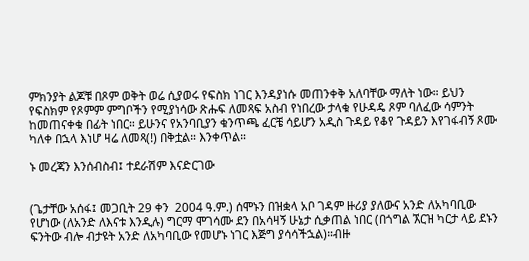ምክንያት ልጆቹ በጾም ወቅት ወሬ ሲያወሩ የፍስክ ነገር እንዳያነሱ መጠንቀቅ አለባቸው ማለት ነው። ይህን የፍስክም የጾምም ምግቦችን የሚያነሳው ጽሑፍ ለመጻፍ አስብ የነበረው ታላቁ የሁዳዴ ጾም ባለፈው ሳምንት ከመጠናቀቁ በፊት ነበር። ይሁንና የአንባቢያን ቁንጥጫ ፈርቼ ሳይሆን አዲስ ጉዳይ የቆየ ጉዳይን እየገፋብኝ ጾሙ ካለቀ በኋላ እነሆ ዛሬ ለመጻ(!) በቅቷል። እንቀጥል።

ኑ መረጃን እንሰብስብ፤ ተደራሽም እናድርገው


(ጌታቸው አሰፋ፤ መጋቢት 29 ቀን  2004 ዓ.ም.) ሰሞኑን በዝቋላ አቦ ገዳም ዙሪያ ያለውና አንድ ለአካባቢው የሆነው (ለአንድ ለእናቱ እንዲሉ) ግርማ ሞገሳሙ ደን በአሳዛኝ ሁኔታ ሲቃጠል ነበር (በጎግል ኧርዝ ካርታ ላይ ደኑን ፍንትው ብሎ ብታዩት አንድ ለአካባቢው የመሆኑ ነገር እጅግ ያሳሳችኋል)።ብዙ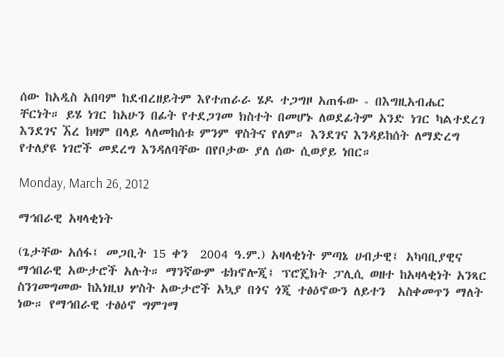ሰው ከአዲስ አበባም ከደብረዘይትም እየተጠራራ ሄዶ ተጋግዞ አጠፋው - በእግዚአብሔር ቸርነት። ይሄ ነገር ከአሁን በፊት የተደጋገመ ክስተት በመሆኑ ለወደፊትም አንድ ነገር ካልተደረገ እንደገና ኧረ ከዛም በላይ ላለመከሰቱ ምንም ዋስትና የለም። እንደገና እንዳይከሰት ለማድረግ የተለያዩ ነገሮች መደረግ እንዳለባቸው በየቦታው ያለ ሰው ሲወያይ ነበር።

Monday, March 26, 2012

ማኅበራዊ አዛላቂነት

(ጌታቸው አሰፋ፤ መጋቢት 15 ቀን  2004 ዓ.ም.) አዛላቂነት ምጣኔ ሀብታዊ፤ አካባቢያዊና ማኅበራዊ አውታሮች አሉት። ማንኛውም ቴክኖሎጂ፤ ፕሮጄክት ፓሊሲ ወዘተ ከአዛላቂነት አንጻር ስንገመግመው ከእነዚህ ሦስት አውታሮች አኳያ በጎና ጎጂ ተፅዕኖውን ለይተን  አስቀመጥን ማለት ነው። የማኅበራዊ ተፅዕኖ ግምገማ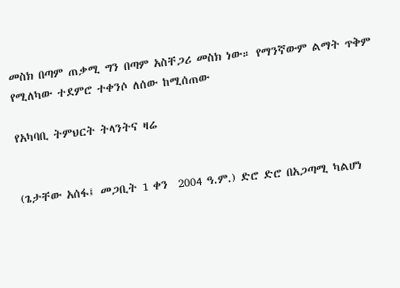መስክ በጣም ጠቃሚ ግን በጣም አስቸጋሪ መስክ ነው። የማንኛውም ልማት ጥቅም የሚለካው ተደምሮ ተቀንሶ ለሰው ከሚሰጠው

የአካባቢ ትምህርት ትላንትና ዛሬ


(ጌታቸው አሰፋ፤ መጋቢት 1 ቀን  2004 ዓ.ም.) ድሮ ድሮ በአጋጣሚ ካልሆነ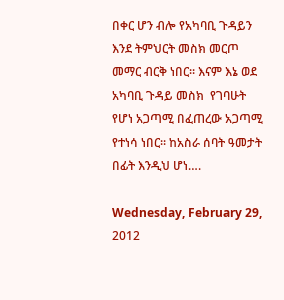በቀር ሆን ብሎ የአካባቢ ጉዳይን እንደ ትምህርት መስክ መርጦ መማር ብርቅ ነበር። እናም እኔ ወደ አካባቢ ጉዳይ መስክ  የገባሁት የሆነ አጋጣሚ በፈጠረው አጋጣሚ የተነሳ ነበር። ከአስራ ሰባት ዓመታት በፊት እንዲህ ሆነ….

Wednesday, February 29, 2012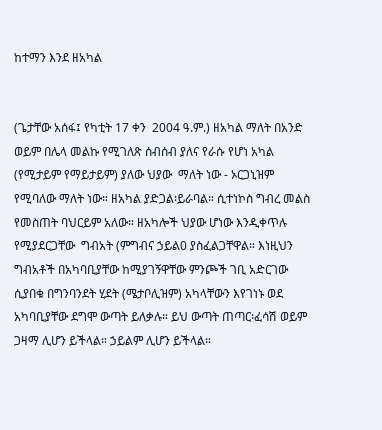ከተማን እንደ ዘአካል


(ጌታቸው አሰፋ፤ የካቲት 17 ቀን  2004 ዓ.ም.) ዘአካል ማለት በአንድ ወይም በሌላ መልኩ የሚገለጽ ሰብሰብ ያለና የራሱ የሆነ አካል (የሚታይም የማይታይም) ያለው ህያው  ማለት ነው - ኦርጋኒዝም የሚባለው ማለት ነው። ዘአካል ያድጋል፡ይራባል። ሲተነኮስ ግብረ መልስ የመስጠት ባህርይም አለው። ዘአካሎች ህያው ሆነው እንዲቀጥሉ የሚያደርጋቸው  ግብአት (ምግብና ኃይል0 ያስፈልጋቸዋል። እነዚህን ግብአቶች በአካባቢያቸው ከሚያገኝዋቸው ምንጮች ገቢ አድርገው ሲያበቁ በግንባንደት ሂደት (ሜታቦሊዝም) አካላቸውን እየገነኑ ወደ አካባቢያቸው ደግሞ ውጣት ይለቃሉ። ይህ ውጣት ጠጣር፡ፈሳሽ ወይም ጋዛማ ሊሆን ይችላል። ኃይልም ሊሆን ይችላል።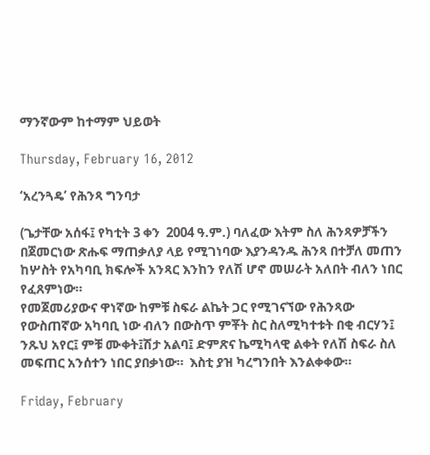ማንኛውም ከተማም ህይወት

Thursday, February 16, 2012

‘አረንጓዴ’ የሕንጻ ግንባታ

(ጌታቸው አሰፋ፤ የካቲት 3 ቀን  2004 ዓ.ም.) ባለፈው እትም ስለ ሕንጻዎቻችን በጀመርነው ጽሑፍ ማጠቃለያ ላይ የሚገነባው እያንዳንዱ ሕንጻ በተቻለ መጠን ከሦስት የአካባቢ ክፍሎች አንጻር እንከን የለሽ ሆኖ መሠራት አለበት ብለን ነበር የፈጸምነው።
የመጀመሪያውና ዋነኛው ከምቹ ስፍራ ልኬት ጋር የሚገናኘው የሕንጻው የውስጠኛው አካባቢ ነው ብለን በውስጥ ምቾት ስር ስለሚካተቱት በቂ ብርሃን፤ ንጹህ አየር፤ ምቹ ሙቀት፤ሽታ አልባ፤ ድምጽና ኬሚካላዊ ልቀት የለሽ ስፍራ ስለ መፍጠር አንሰተን ነበር ያበቃነው።  እስቲ ያዝ ካረግንበት እንልቀቀው።

Friday, February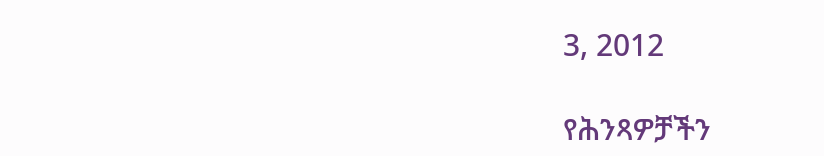3, 2012

የሕንጻዎቻችን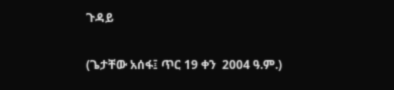ጉዳይ

(ጌታቸው አሰፋ፤ ጥር 19 ቀን  2004 ዓ.ም.)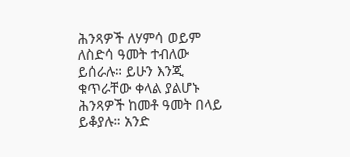ሕንጻዎች ለሃምሳ ወይም ለስድሳ ዓመት ተብለው ይሰራሉ። ይሁን እንጂ ቁጥራቸው ቀላል ያልሆኑ ሕንጻዎች ከመቶ ዓመት በላይ ይቆያሉ። አንድ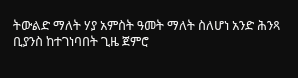ትውልድ ማለት ሃያ አምስት ዓመት ማለት ስለሆነ አንድ ሕንጻ ቢያንስ ከተገነባበት ጊዜ ጀምሮ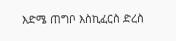እድሜ ጠግቦ እስኪፈርስ ድረስ